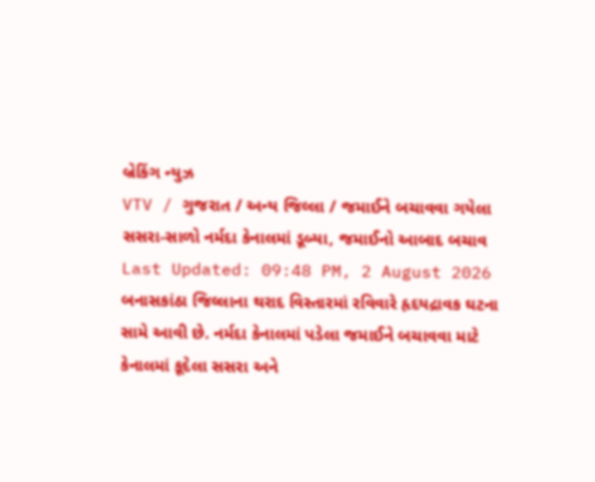બ્રેકિંગ ન્યુઝ
VTV / ગુજરાત / અન્ય જિલ્લા / જમાઈને બચાવવા ગયેલા સસરા-સાળો નર્મદા કેનાલમાં ડૂબ્યા, જમાઈનો આબાદ બચાવ
Last Updated: 09:48 PM, 2 August 2026
બનાસકાંઠા જિલ્લાના થરાદ વિસ્તારમાં રવિવારે હૃદયદ્રાવક ઘટના સામે આવી છે. નર્મદા કેનાલમાં પડેલા જમાઈને બચાવવા માટે કેનાલમાં કૂદેલા સસરા અને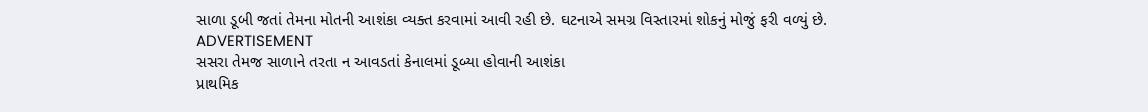સાળા ડૂબી જતાં તેમના મોતની આશંકા વ્યક્ત કરવામાં આવી રહી છે. ઘટનાએ સમગ્ર વિસ્તારમાં શોકનું મોજું ફરી વળ્યું છે.
ADVERTISEMENT
સસરા તેમજ સાળાને તરતા ન આવડતાં કેનાલમાં ડૂબ્યા હોવાની આશંકા
પ્રાથમિક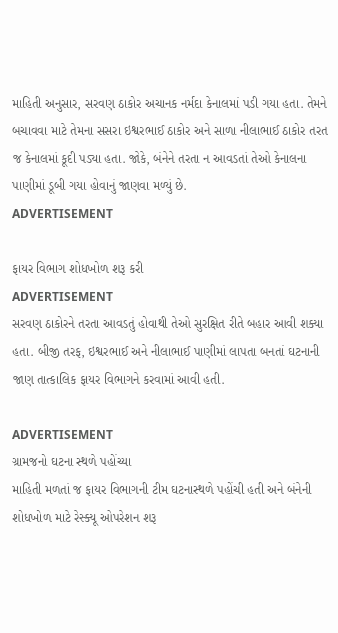માહિતી અનુસાર, સરવણ ઠાકોર અચાનક નર્મદા કેનાલમાં પડી ગયા હતા. તેમને બચાવવા માટે તેમના સસરા ઇશ્વરભાઈ ઠાકોર અને સાળા નીલાભાઈ ઠાકોર તરત જ કેનાલમાં કૂદી પડ્યા હતા. જોકે, બંનેને તરતા ન આવડતાં તેઓ કેનાલના પાણીમાં ડૂબી ગયા હોવાનું જાણવા મળ્યું છે.
ADVERTISEMENT

ફાયર વિભાગ શોધખોળ શરૂ કરી
ADVERTISEMENT
સરવણ ઠાકોરને તરતા આવડતું હોવાથી તેઓ સુરક્ષિત રીતે બહાર આવી શક્યા હતા. બીજી તરફ, ઇશ્વરભાઈ અને નીલાભાઈ પાણીમાં લાપતા બનતાં ઘટનાની જાણ તાત્કાલિક ફાયર વિભાગને કરવામાં આવી હતી.

ADVERTISEMENT
ગ્રામજનો ઘટના સ્થળે પહોંચ્યા
માહિતી મળતાં જ ફાયર વિભાગની ટીમ ઘટનાસ્થળે પહોંચી હતી અને બંનેની શોધખોળ માટે રેસ્ક્યૂ ઓપરેશન શરૂ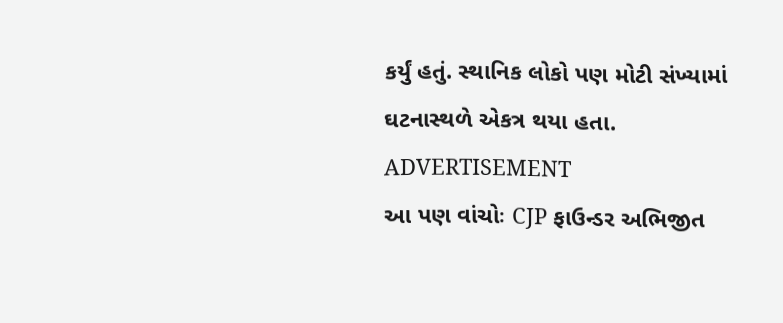કર્યું હતું. સ્થાનિક લોકો પણ મોટી સંખ્યામાં ઘટનાસ્થળે એકત્ર થયા હતા.
ADVERTISEMENT
આ પણ વાંચોઃ CJP ફાઉન્ડર અભિજીત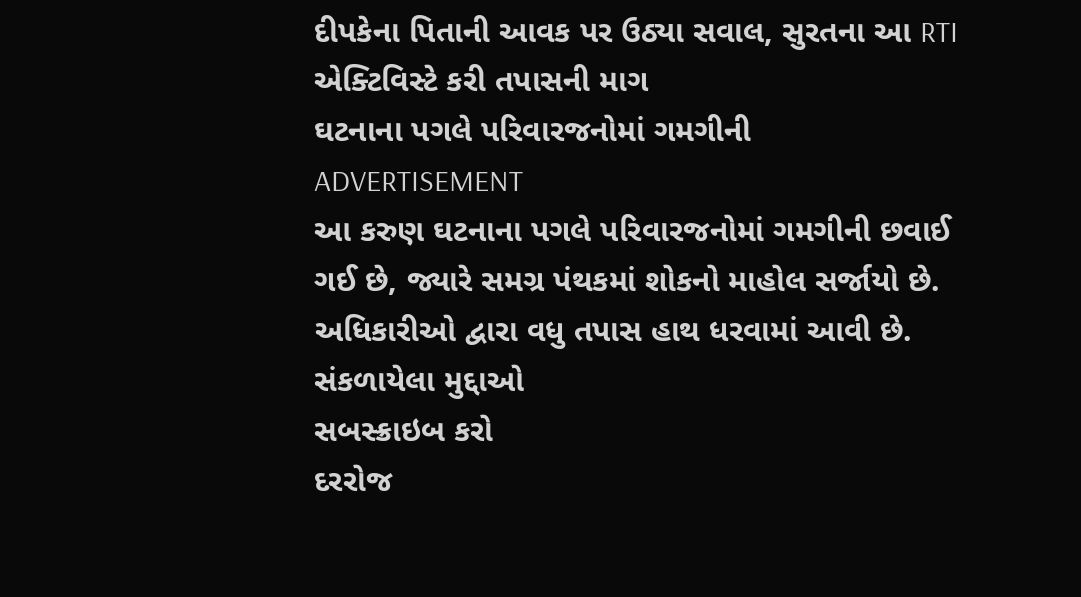દીપકેના પિતાની આવક પર ઉઠ્યા સવાલ, સુરતના આ RTI એક્ટિવિસ્ટે કરી તપાસની માગ
ઘટનાના પગલે પરિવારજનોમાં ગમગીની
ADVERTISEMENT
આ કરુણ ઘટનાના પગલે પરિવારજનોમાં ગમગીની છવાઈ ગઈ છે, જ્યારે સમગ્ર પંથકમાં શોકનો માહોલ સર્જાયો છે. અધિકારીઓ દ્વારા વધુ તપાસ હાથ ધરવામાં આવી છે.
સંકળાયેલા મુદ્દાઓ
સબસ્ક્રાઇબ કરો
દરરોજ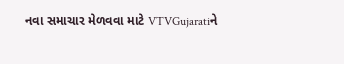નવા સમાચાર મેળવવા માટે VTVGujaratiને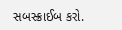સબસ્ક્રાઈબ કરો.